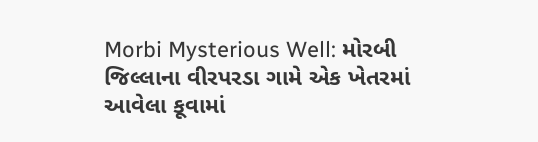Morbi Mysterious Well: મોરબી જિલ્લાના વીરપરડા ગામે એક ખેતરમાં આવેલા કૂવામાં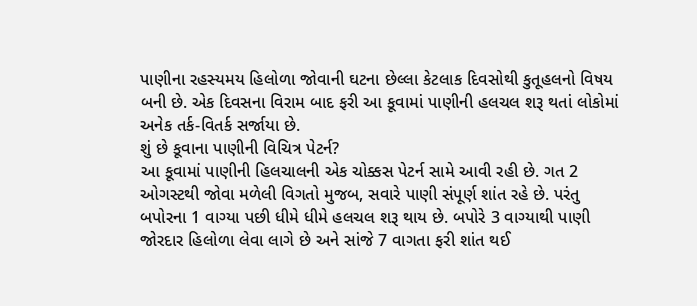પાણીના રહસ્યમય હિલોળા જોવાની ઘટના છેલ્લા કેટલાક દિવસોથી કુતૂહલનો વિષય બની છે. એક દિવસના વિરામ બાદ ફરી આ કૂવામાં પાણીની હલચલ શરૂ થતાં લોકોમાં અનેક તર્ક-વિતર્ક સર્જાયા છે.
શું છે કૂવાના પાણીની વિચિત્ર પેટર્ન?
આ કૂવામાં પાણીની હિલચાલની એક ચોક્કસ પેટર્ન સામે આવી રહી છે. ગત 2 ઓગસ્ટથી જોવા મળેલી વિગતો મુજબ, સવારે પાણી સંપૂર્ણ શાંત રહે છે. પરંતુ બપોરના 1 વાગ્યા પછી ધીમે ધીમે હલચલ શરૂ થાય છે. બપોરે 3 વાગ્યાથી પાણી જોરદાર હિલોળા લેવા લાગે છે અને સાંજે 7 વાગતા ફરી શાંત થઈ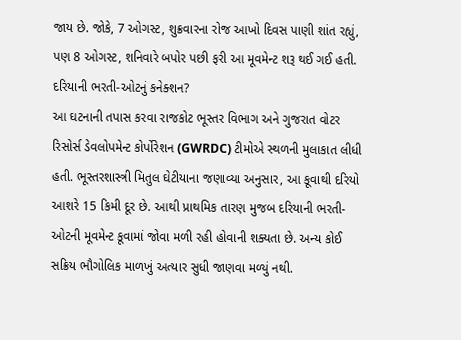જાય છે. જોકે, 7 ઓગસ્ટ, શુક્રવારના રોજ આખો દિવસ પાણી શાંત રહ્યું, પણ 8 ઓગસ્ટ, શનિવારે બપોર પછી ફરી આ મૂવમેન્ટ શરૂ થઈ ગઈ હતી.
દરિયાની ભરતી-ઓટનું કનેક્શન?
આ ઘટનાની તપાસ કરવા રાજકોટ ભૂસ્તર વિભાગ અને ગુજરાત વોટર રિસોર્સ ડેવલોપમેન્ટ કોર્પોરેશન (GWRDC) ટીમોએ સ્થળની મુલાકાત લીધી હતી. ભૂસ્તરશાસ્ત્રી મિતુલ ઘેટીયાના જણાવ્યા અનુસાર, આ કૂવાથી દરિયો આશરે 15 કિમી દૂર છે. આથી પ્રાથમિક તારણ મુજબ દરિયાની ભરતી-ઓટની મૂવમેન્ટ કૂવામાં જોવા મળી રહી હોવાની શક્યતા છે. અન્ય કોઈ સક્રિય ભૌગોલિક માળખું અત્યાર સુધી જાણવા મળ્યું નથી.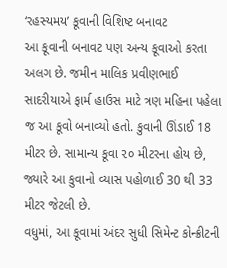‘રહસ્યમય’ કૂવાની વિશિષ્ટ બનાવટ
આ કૂવાની બનાવટ પણ અન્ય કૂવાઓ કરતા અલગ છે. જમીન માલિક પ્રવીણભાઈ સાદરીયાએ ફાર્મ હાઉસ માટે ત્રણ મહિના પહેલા જ આ કૂવો બનાવ્યો હતો. કુવાની ઊંડાઈ 18 મીટર છે. સામાન્ય કૂવા ૨૦ મીટરના હોય છે, જ્યારે આ કુવાનો વ્યાસ પહોળાઈ 30 થી 33 મીટર જેટલી છે.
વધુમાં, આ કૂવામાં અંદર સુધી સિમેન્ટ કોન્ક્રીટની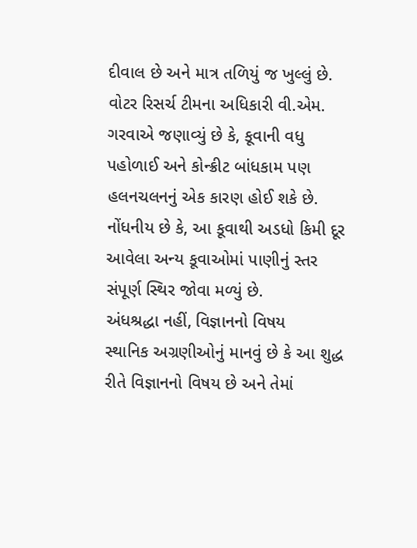દીવાલ છે અને માત્ર તળિયું જ ખુલ્લું છે. વોટર રિસર્ચ ટીમના અધિકારી વી.એમ. ગરવાએ જણાવ્યું છે કે, કૂવાની વધુ પહોળાઈ અને કોન્ક્રીટ બાંધકામ પણ હલનચલનનું એક કારણ હોઈ શકે છે. નોંધનીય છે કે, આ કૂવાથી અડધો કિમી દૂર આવેલા અન્ય કૂવાઓમાં પાણીનું સ્તર સંપૂર્ણ સ્થિર જોવા મળ્યું છે.
અંધશ્રદ્ધા નહીં, વિજ્ઞાનનો વિષય
સ્થાનિક અગ્રણીઓનું માનવું છે કે આ શુદ્ધ રીતે વિજ્ઞાનનો વિષય છે અને તેમાં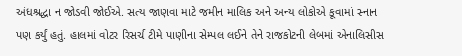અંધશ્રદ્ધા ન જોડવી જોઈએ. સત્ય જાણવા માટે જમીન માલિક અને અન્ય લોકોએ કૂવામાં સ્નાન પણ કર્યું હતું. હાલમાં વોટર રિસર્ચ ટીમે પાણીના સેમ્પલ લઈને તેને રાજકોટની લેબમાં એનાલિસીસ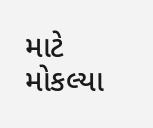માટે મોકલ્યા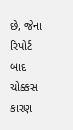છે, જેના રિપોર્ટ બાદ ચોક્કસ કારણ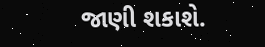જાણી શકાશે.